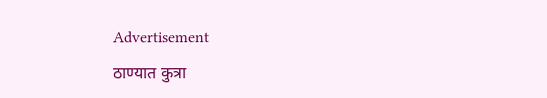Advertisement

ठाण्यात कुत्रा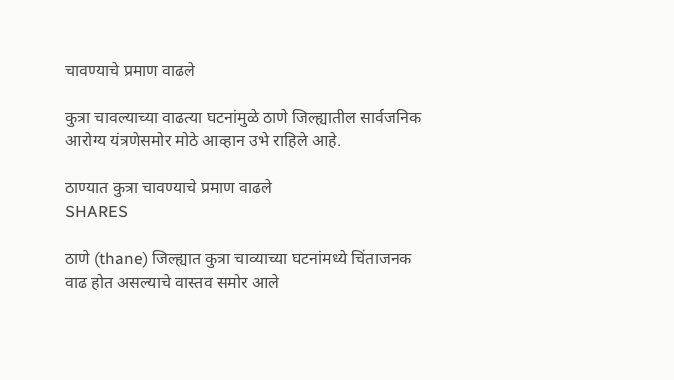चावण्याचे प्रमाण वाढले

कुत्रा चावल्याच्या वाढत्या घटनांमुळे ठाणे जिल्ह्यातील सार्वजनिक आरोग्य यंत्रणेसमोर मोठे आव्हान उभे राहिले आहे.

ठाण्यात कुत्रा चावण्याचे प्रमाण वाढले
SHARES

ठाणे (thane) जिल्ह्यात कुत्रा चाव्याच्या घटनांमध्ये चिंताजनक वाढ होत असल्याचे वास्तव समोर आले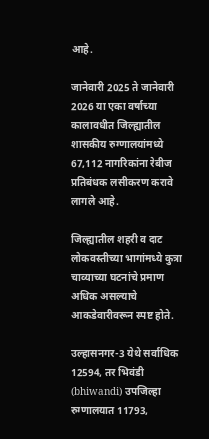आहे.

जानेवारी 2025 ते जानेवारी 2026 या एका वर्षाच्या कालावधीत जिल्ह्यातील शासकीय रुग्णालयांमध्ये 67,112 नागरिकांना रेबीज प्रतिबंधक लसीकरण करावे लागले आहे.

जिल्ह्यातील शहरी व दाट लोकवस्तीच्या भागांमध्ये कुत्रा चाव्याच्या घटनांचे प्रमाण अधिक असल्याचे आकडेवारीवरून स्पष्ट होते.

उल्हासनगर-3 येथे सर्वाधिक 12594, तर भिवंडी (bhiwandi) उपजिल्हा रुग्णालयात 11793,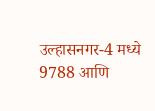उल्हासनगर-4 मध्ये 9788 आणि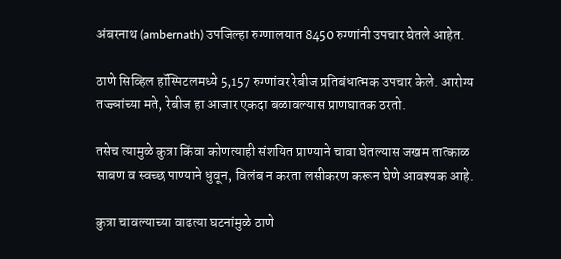अंबरनाथ (ambernath) उपजिल्हा रुग्णालयात 8450 रुग्णांनी उपचार घेतले आहेत.

ठाणे सिव्हिल हॉस्पिटलमध्ये 5,157 रुग्णांवर रेबीज प्रतिबंधात्मक उपचार केले. आरोग्य तज्ज्ञांच्या मते, रेबीज हा आजार एकदा बळावल्यास प्राणघातक ठरतो.

तसेच त्यामुळे कुत्रा किंवा कोणत्याही संशयित प्राण्याने चावा घेतल्यास जखम तात्काळ साबण व स्वच्छ पाण्याने धुवून, विलंब न करता लसीकरण करून घेणे आवश्यक आहे.

कुत्रा चावल्याच्या वाढत्या घटनांमुळे ठाणे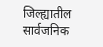जिल्ह्यातील सार्वजनिक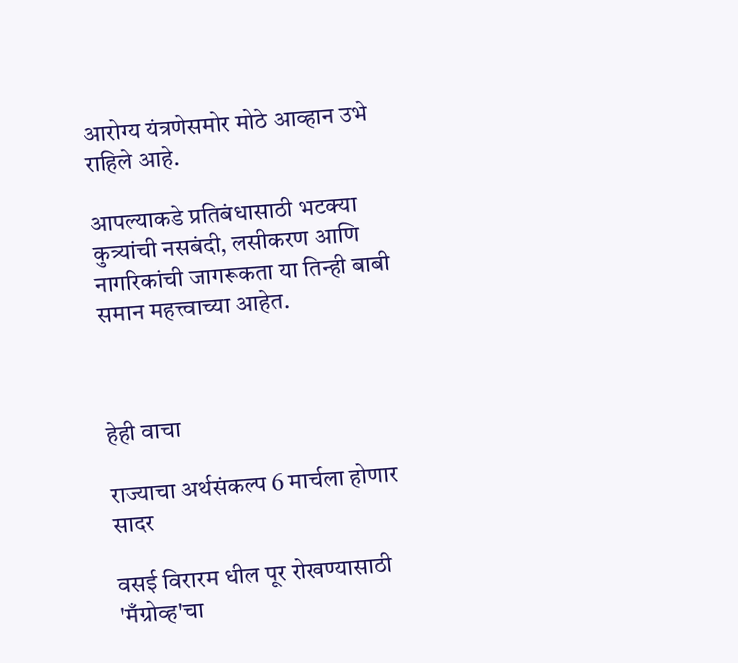आरोग्य यंत्रणेसमोर मोठे आव्हान उभे राहिले आहे.

आपल्याकडे प्रतिबंधासाठी भटक्या कुत्र्यांची नसबंदी, लसीकरण आणि नागरिकांची जागरूकता या तिन्ही बाबी समान महत्त्वाच्या आहेत.



हेही वाचा

राज्याचा अर्थसंकल्प 6 मार्चला होणार सादर

वसई विरारम धील पूर रोखण्यासाठी 'मँग्रोव्ह'चा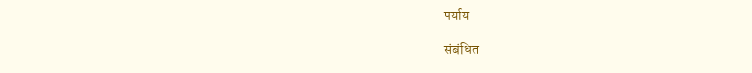पर्याय

संबंधित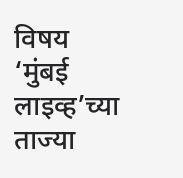विषय
‘मुंबई लाइव्ह’च्या ताज्या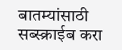बातम्यांसाठी सब्स्क्राईब करा